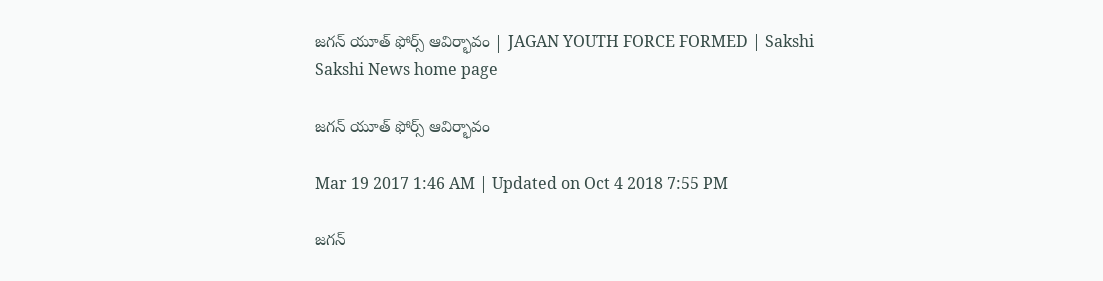జగన్‌ యూత్‌ ఫోర్స్‌ ఆవిర్భావం | JAGAN YOUTH FORCE FORMED | Sakshi
Sakshi News home page

జగన్‌ యూత్‌ ఫోర్స్‌ ఆవిర్భావం

Mar 19 2017 1:46 AM | Updated on Oct 4 2018 7:55 PM

జగన్‌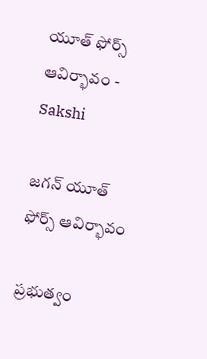యూత్‌ ఫోర్స్‌ ఆవిర్భావం - Sakshi

జగన్‌ యూత్‌ ఫోర్స్‌ ఆవిర్భావం

ప్రభుత్వం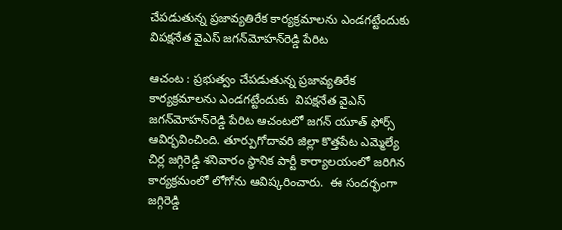చేపడుతున్న ప్రజావ్యతిరేక కార్యక్రమాలను ఎండగట్టేందుకు విపక్షనేత వైఎస్‌ జగన్‌మోహన్‌రెడ్డి పేరిట

ఆచంట : ప్రభుత్వం చేపడుతున్న ప్రజావ్యతిరేక కార్యక్రమాలను ఎండగట్టేందుకు  విపక్షనేత వైఎస్‌ జగన్‌మోహన్‌రెడ్డి పేరిట ఆచంటలో జగన్‌ యూత్‌ ఫోర్స్‌ ఆవిర్భవించింది. తూర్పుగోదావరి జిల్లా కొత్తపేట ఎమ్మెల్యే చిర్ల జగ్గిరెడ్డి శనివారం స్థానిక పార్టీ కార్యాలయంలో జరిగిన కార్యక్రమంలో లోగోను ఆవిష్కరించారు.  ఈ సందర్భంగా జగ్గిరెడ్డి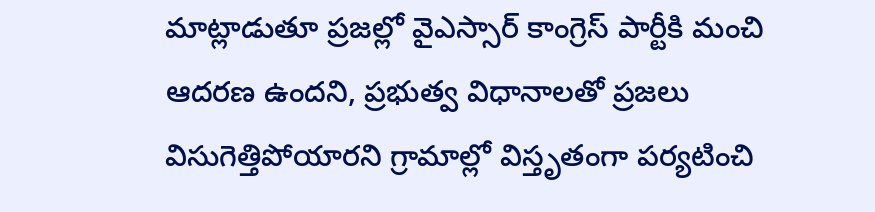మాట్లాడుతూ ప్రజల్లో వైఎస్సార్‌ కాంగ్రెస్‌ పార్టీకి మంచి ఆదరణ ఉందని, ప్రభుత్వ విధానాలతో ప్రజలు విసుగెత్తిపోయారని గ్రామాల్లో విస్తృతంగా పర్యటించి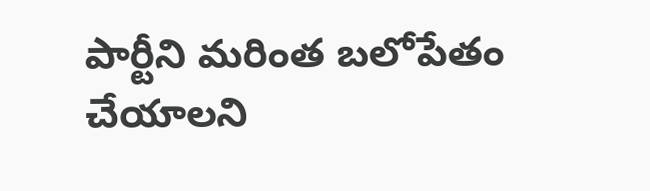పార్టీని మరింత బలోపేతం చేయాలని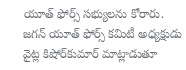యూత్‌ ఫోర్స్‌ సభ్యులను కోరారు. జగన్‌ యూత్‌ ఫోర్స్‌ కమిటీ అధ్యక్షుడు వైట్ల కిషోర్‌కుమార్‌ మాట్లాడుతూ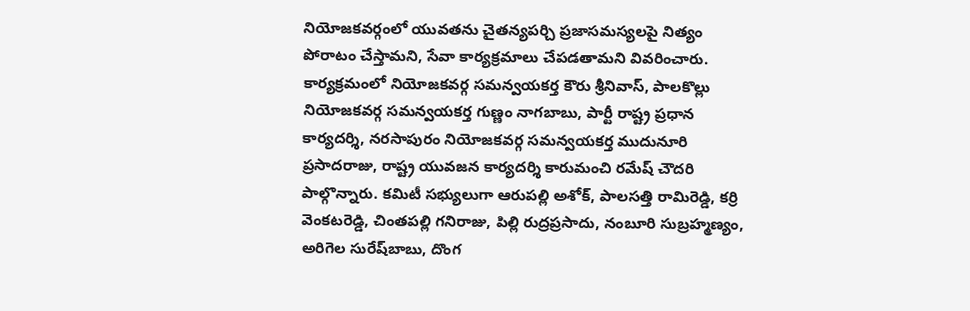నియోజకవర్గంలో యువతను చైతన్యపర్చి ప్రజాసమస్యలపై నిత్యం పోరాటం చేస్తామని, సేవా కార్యక్రమాలు చేపడతామని వివరించారు. కార్యక్రమంలో నియోజకవర్గ సమన్వయకర్త కౌరు శ్రీనివాస్, పాలకొల్లు నియోజకవర్గ సమన్వయకర్త గుణ్ణం నాగబాబు, పార్టీ రాష్ట్ర ప్రధాన కార్యదర్శి, నరసాపురం నియోజకవర్గ సమన్వయకర్త ముదునూరి ప్రసాదరాజు, రాష్ట్ర యువజన కార్యదర్శి కారుమంచి రమేష్‌ చౌదరి పాల్గొన్నారు. కమిటీ సభ్యులుగా ఆరుపల్లి అశోక్, పాలసత్తి రామిరెడ్డి, కర్రి వెంకటరెడ్డి, చింతపల్లి గనిరాజు, పిల్లి రుద్రప్రసాదు, నంబూరి సుబ్రహ్మణ్యం, అరిగెల సురేష్‌బాబు, దొంగ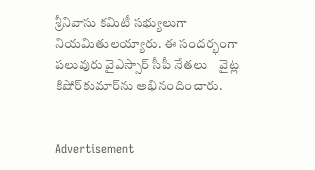శ్రీనివాసు కమిటీ సభ్యులుగా నియమితులయ్యారు. ఈ సందర్భంగా పలువురు వైఎస్సార్‌ సీపీ నేతలు    వైట్ల కిషోర్‌కుమార్‌ను అభినందించారు.


Advertisement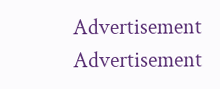Advertisement
Advertisement